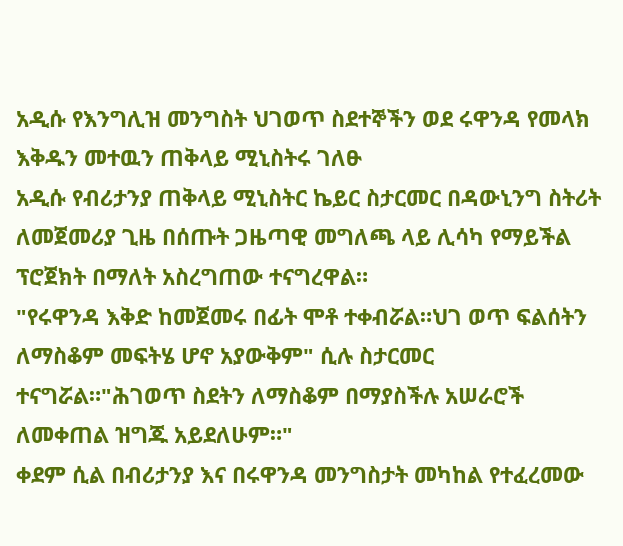አዲሱ የእንግሊዝ መንግስት ህገወጥ ስደተኞችን ወደ ሩዋንዳ የመላክ እቅዱን መተዉን ጠቅላይ ሚኒስትሩ ገለፁ
አዲሱ የብሪታንያ ጠቅላይ ሚኒስትር ኬይር ስታርመር በዳውኒንግ ስትሪት ለመጀመሪያ ጊዜ በሰጡት ጋዜጣዊ መግለጫ ላይ ሊሳካ የማይችል ፕሮጀክት በማለት አስረግጠው ተናግረዋል።
"የሩዋንዳ እቅድ ከመጀመሩ በፊት ሞቶ ተቀብሯል።ህገ ወጥ ፍልሰትን ለማስቆም መፍትሄ ሆኖ አያውቅም" ሲሉ ስታርመር ተናግሯል።"ሕገወጥ ስደትን ለማስቆም በማያስችሉ አሠራሮች ለመቀጠል ዝግጁ አይደለሁም።"
ቀደም ሲል በብሪታንያ እና በሩዋንዳ መንግስታት መካከል የተፈረመው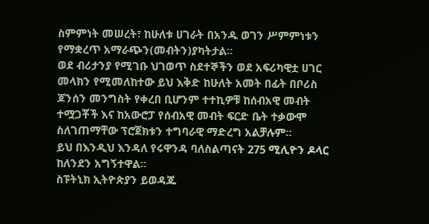ስምምነት መሠረት፣ ከሁለቱ ሀገራት በአንዱ ወገን ሥምምነቱን የማቋረጥ አማራጭን(መብትን)ያካትታል።
ወደ ብሪታንያ የሚገቡ ህገወጥ ስደተኞችን ወደ አፍሪካዊቷ ሀገር መላክን የሚመለከተው ይህ እቅድ ከሁለት አመት በፊት በቦሪስ ጆንሰን መንግስት የቀረበ ቢሆንም ተተኪዎቹ ከሰብአዊ መብት ተሟጋቾች እና ከአውሮፓ የሰብአዊ መብት ፍርድ ቤት ተቃውሞ ስለገጠማቸው ፕሮጀክቱን ተግባራዊ ማድረግ አልቻሉም።
ይህ በእንዲህ እንዳለ የሩዋንዳ ባለስልጣናት 275 ሚሊዮን ዶላር ከለንደን አግኝተዋል።
ስፑትኒክ ኢትዮጵያን ይወዳጁ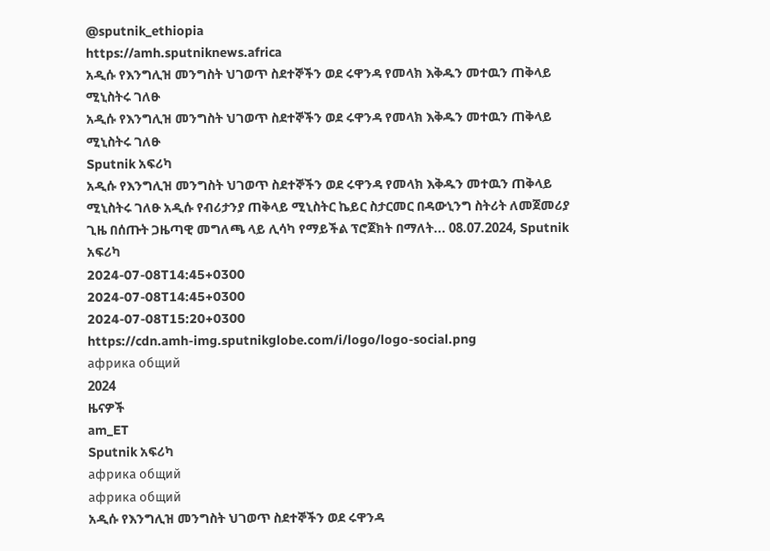@sputnik_ethiopia
https://amh.sputniknews.africa
አዲሱ የእንግሊዝ መንግስት ህገወጥ ስደተኞችን ወደ ሩዋንዳ የመላክ እቅዱን መተዉን ጠቅላይ ሚኒስትሩ ገለፁ
አዲሱ የእንግሊዝ መንግስት ህገወጥ ስደተኞችን ወደ ሩዋንዳ የመላክ እቅዱን መተዉን ጠቅላይ ሚኒስትሩ ገለፁ
Sputnik አፍሪካ
አዲሱ የእንግሊዝ መንግስት ህገወጥ ስደተኞችን ወደ ሩዋንዳ የመላክ እቅዱን መተዉን ጠቅላይ ሚኒስትሩ ገለፁ አዲሱ የብሪታንያ ጠቅላይ ሚኒስትር ኬይር ስታርመር በዳውኒንግ ስትሪት ለመጀመሪያ ጊዜ በሰጡት ጋዜጣዊ መግለጫ ላይ ሊሳካ የማይችል ፕሮጀክት በማለት... 08.07.2024, Sputnik አፍሪካ
2024-07-08T14:45+0300
2024-07-08T14:45+0300
2024-07-08T15:20+0300
https://cdn.amh-img.sputnikglobe.com/i/logo/logo-social.png
африка общий
2024
ዜናዎች
am_ET
Sputnik አፍሪካ
африка общий
африка общий
አዲሱ የእንግሊዝ መንግስት ህገወጥ ስደተኞችን ወደ ሩዋንዳ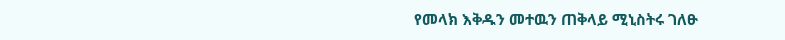የመላክ እቅዱን መተዉን ጠቅላይ ሚኒስትሩ ገለፁ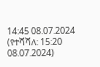14:45 08.07.2024 (የተሻሻለ: 15:20 08.07.2024)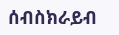ሰብስክራይብ